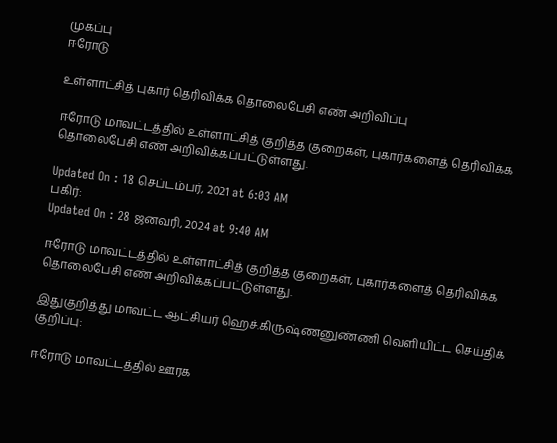முகப்பு
ஈரோடு

உள்ளாட்சித் புகார் தெரிவிக்க தொலைபேசி எண் அறிவிப்பு

ஈரோடு மாவட்டத்தில் உள்ளாட்சித் குறித்த குறைகள், புகார்களைத் தெரிவிக்க தொலைபேசி எண் அறிவிக்கப்பட்டுள்ளது.

Updated On : 18 செப்டம்பர், 2021 at 6:03 AM
பகிர்:
Updated On : 28 ஜனவரி, 2024 at 9:40 AM

ஈரோடு மாவட்டத்தில் உள்ளாட்சித் குறித்த குறைகள், புகார்களைத் தெரிவிக்க தொலைபேசி எண் அறிவிக்கப்பட்டுள்ளது.

இதுகுறித்து மாவட்ட ஆட்சியர் ஹெச்.கிருஷ்ணனுண்ணி வெளியிட்ட செய்திக் குறிப்பு:

ஈரோடு மாவட்டத்தில் ஊரக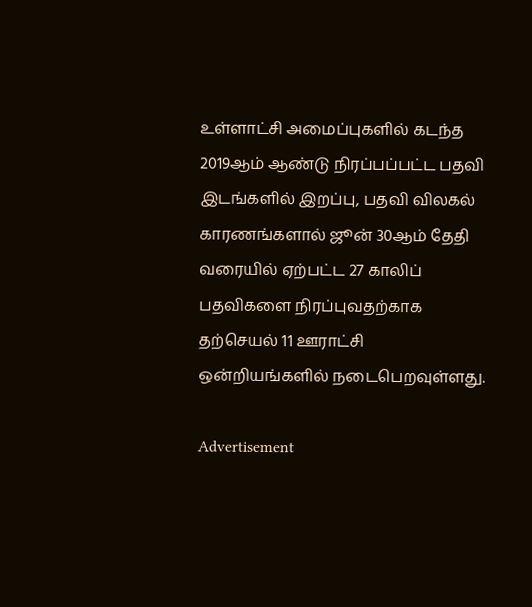உள்ளாட்சி அமைப்புகளில் கடந்த 2019ஆம் ஆண்டு நிரப்பப்பட்ட பதவி இடங்களில் இறப்பு, பதவி விலகல் காரணங்களால் ஜூன் 30ஆம் தேதி வரையில் ஏற்பட்ட 27 காலிப் பதவிகளை நிரப்புவதற்காக தற்செயல் 11 ஊராட்சி ஒன்றியங்களில் நடைபெறவுள்ளது.

Advertisement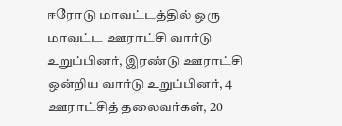ஈரோடு மாவட்டத்தில் ஒரு மாவட்ட ஊராட்சி வார்டு உறுப்பினர், இரண்டு ஊராட்சி ஒன்றிய வார்டு உறுப்பினர், 4 ஊராட்சித் தலைவர்கள், 20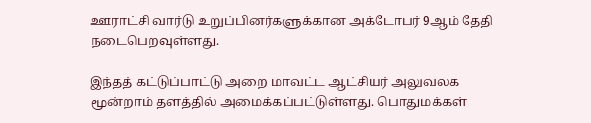ஊராட்சி வார்டு உறுப்பினர்களுக்கான அக்டோபர் 9ஆம் தேதி நடைபெறவுள்ளது.

இந்தத் கட்டுப்பாட்டு அறை மாவட்ட ஆட்சியர் அலுவலக மூன்றாம் தளத்தில் அமைக்கப்பட்டுள்ளது. பொதுமக்கள்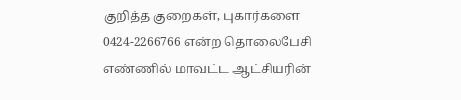குறித்த குறைகள், புகார்களை 0424-2266766 என்ற தொலைபேசி எண்ணில் மாவட்ட ஆட்சியரின்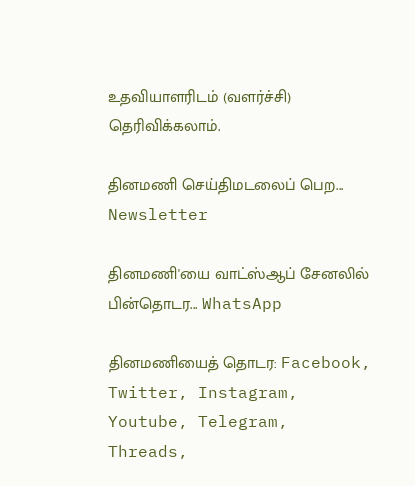உதவியாளரிடம் (வளர்ச்சி) தெரிவிக்கலாம்.

தினமணி செய்திமடலைப் பெற... Newsletter

தினமணி'யை வாட்ஸ்ஆப் சேனலில் பின்தொடர... WhatsApp

தினமணியைத் தொடர: Facebook, Twitter, Instagram, Youtube, Telegram, Threads,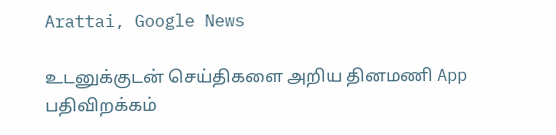Arattai, Google News

உடனுக்குடன் செய்திகளை அறிய தினமணி App பதிவிறக்கம்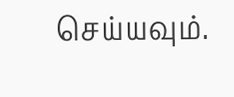செய்யவும்.